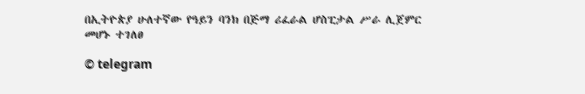በኢትዮጵያ ሁለተኛው የዓይን ባንክ በጅማ ሪፈራል ሆስፒታል ሥራ ሊጀምር መሆኑ ተገለፀ

© telegram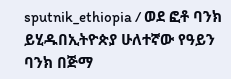sputnik_ethiopia / ወደ ፎቶ ባንክ ይሂዱበኢትዮጵያ ሁለተኛው የዓይን ባንክ በጅማ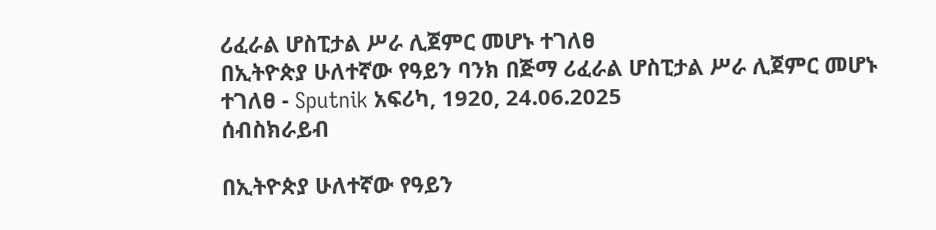ሪፈራል ሆስፒታል ሥራ ሊጀምር መሆኑ ተገለፀ
በኢትዮጵያ ሁለተኛው የዓይን ባንክ በጅማ ሪፈራል ሆስፒታል ሥራ ሊጀምር መሆኑ ተገለፀ - Sputnik አፍሪካ, 1920, 24.06.2025
ሰብስክራይብ

በኢትዮጵያ ሁለተኛው የዓይን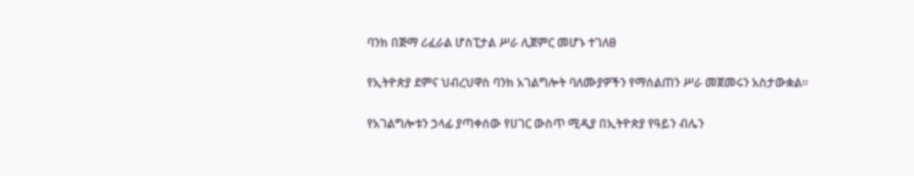ባንክ በጅማ ሪፈራል ሆስፒታል ሥራ ሊጀምር መሆኑ ተገለፀ

የኢትዮጵያ ደምና ህብረህዋስ ባንክ አገልግሎት ባለሙያዎችን የማሰልጠን ሥራ መጀመሩን አስታውቋል።

የአገልግሎቱን ኃላፊ ያጣቀሰው የሀገር ውስጥ ሚዲያ በኢትዮጵያ የዓይን ብሌን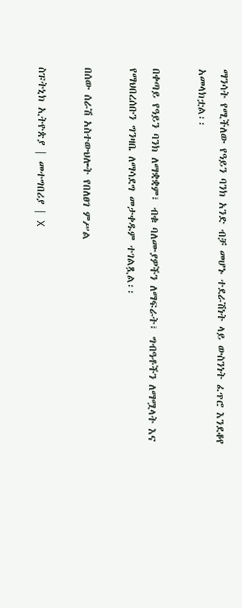ማንሳት የሚችለው የዓይን ባንክ አንድ ብቻ መሆኑ ተደራሽነት ላይ ውስንነት ፈጥሮ እንደቆየ አመላክቷል፡፡

በቀጣይ የዓይን ባንክ ለማቋቋም፣ ብቁ ባለሙያዎችን ለማፍራት፣ ግብዓቶችን ለማሟላት እና የማህበረሰቡን ግንዛቤ ለማሳደግ መታቀዱም ተገልጿል፡፡

በሰው ሰራሽ አስተውህሎት የበለፀገ ምሥል

ስፑትኒክ ኢትዮጵያ | መተግበሪያ | X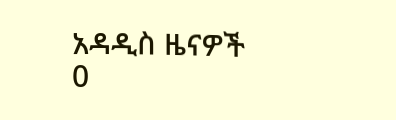አዳዲስ ዜናዎች
0